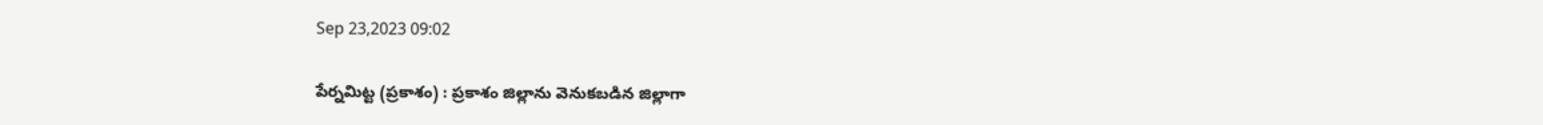Sep 23,2023 09:02

పేర్నమిట్ట (ప్రకాశం) : ప్రకాశం జిల్లాను వెనుకబడిన జిల్లాగా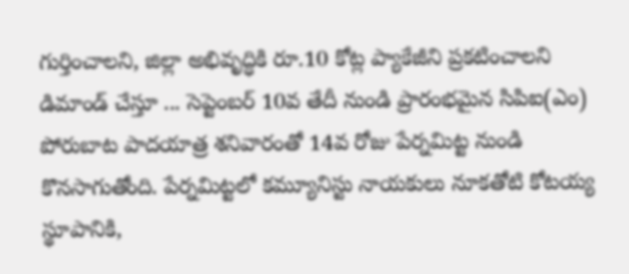గుర్తించాలని, జిల్లా అభివృద్ధికి రూ.10 కోట్ల ప్యాకేజీని ప్రకటించాలని డిమాండ్‌ చేస్తూ ... సెప్టెంబర్‌ 10వ తేదీ నుండి ప్రారంభమైన సిపిఐ(ఎం) పోరుబాట పాదయాత్ర శనివారంతో 14వ రోజు పేర్నమిట్ట నుండి కొనసాగుతోంది. పేర్నమిట్టలో కమ్యూనిస్టు నాయకులు నూకతోటి కోటయ్య స్థూపానికి,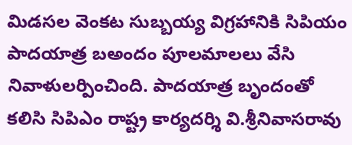మిడసల వెంకట సుబ్బయ్య విగ్రహానికి సిపియం పాదయాత్ర బఅందం పూలమాలలు వేసి నివాళులర్పించింది. పాదయాత్ర బృందంతో కలిసి సిపిఎం రాష్ట్ర కార్యదర్శి వి.శ్రీనివాసరావు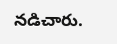నడిచారు.